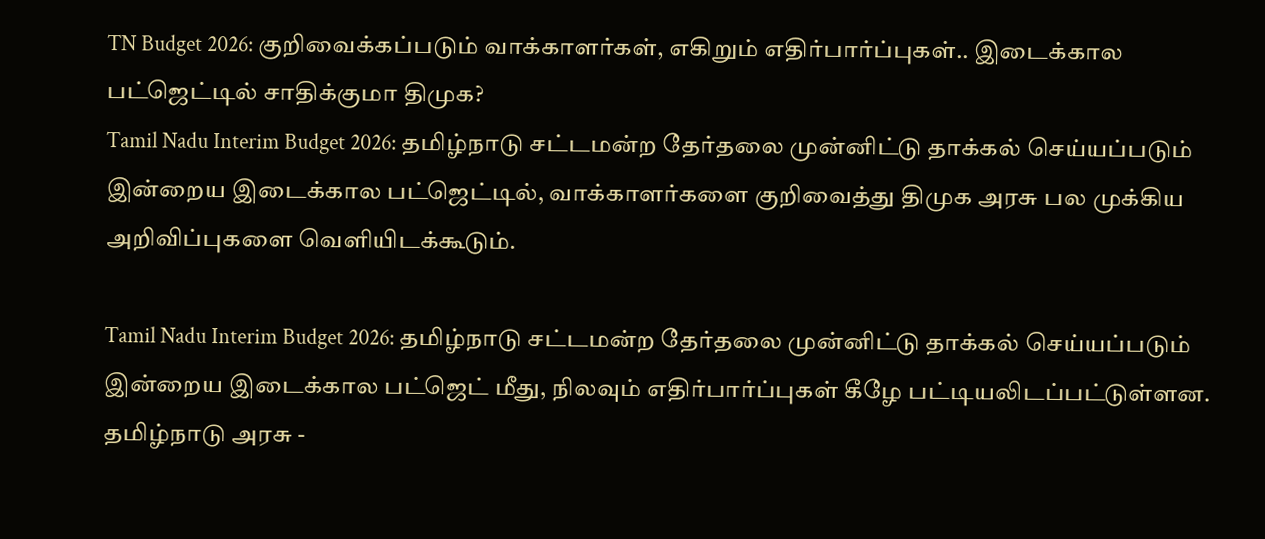TN Budget 2026: குறிவைக்கப்படும் வாக்காளர்கள், எகிறும் எதிர்பார்ப்புகள்.. இடைக்கால பட்ஜெட்டில் சாதிக்குமா திமுக?
Tamil Nadu Interim Budget 2026: தமிழ்நாடு சட்டமன்ற தேர்தலை முன்னிட்டு தாக்கல் செய்யப்படும் இன்றைய இடைக்கால பட்ஜெட்டில், வாக்காளர்களை குறிவைத்து திமுக அரசு பல முக்கிய அறிவிப்புகளை வெளியிடக்கூடும்.

Tamil Nadu Interim Budget 2026: தமிழ்நாடு சட்டமன்ற தேர்தலை முன்னிட்டு தாக்கல் செய்யப்படும் இன்றைய இடைக்கால பட்ஜெட் மீது, நிலவும் எதிர்பார்ப்புகள் கீழே பட்டியலிடப்பட்டுள்ளன.
தமிழ்நாடு அரசு -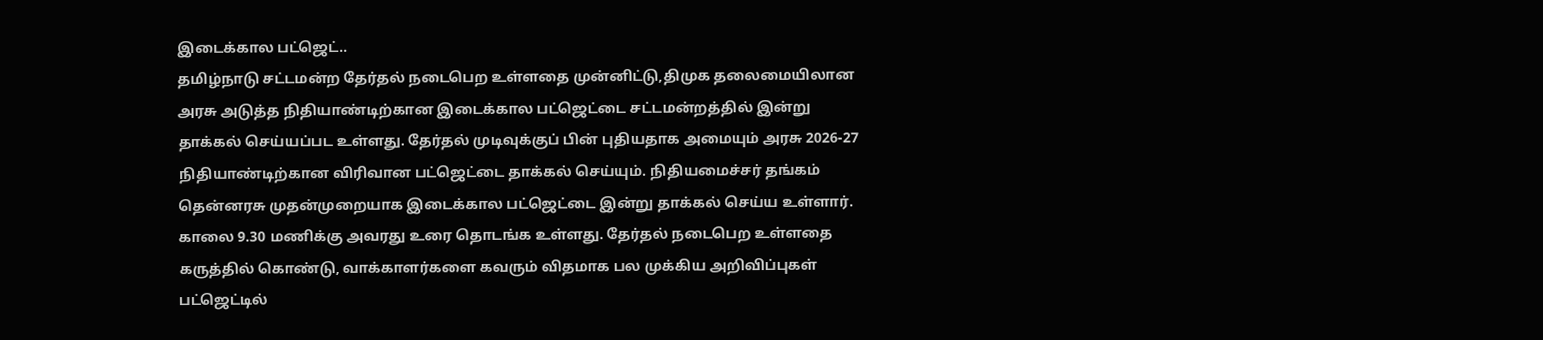இடைக்கால பட்ஜெட்..
தமிழ்நாடு சட்டமன்ற தேர்தல் நடைபெற உள்ளதை முன்னிட்டு,திமுக தலைமையிலான அரசு அடுத்த நிதியாண்டிற்கான இடைக்கால பட்ஜெட்டை சட்டமன்றத்தில் இன்று தாக்கல் செய்யப்பட உள்ளது. தேர்தல் முடிவுக்குப் பின் புதியதாக அமையும் அரசு 2026-27 நிதியாண்டிற்கான விரிவான பட்ஜெட்டை தாக்கல் செய்யும். நிதியமைச்சர் தங்கம் தென்னரசு முதன்முறையாக இடைக்கால பட்ஜெட்டை இன்று தாக்கல் செய்ய உள்ளார். காலை 9.30 மணிக்கு அவரது உரை தொடங்க உள்ளது. தேர்தல் நடைபெற உள்ளதை கருத்தில் கொண்டு, வாக்காளர்களை கவரும் விதமாக பல முக்கிய அறிவிப்புகள் பட்ஜெட்டில்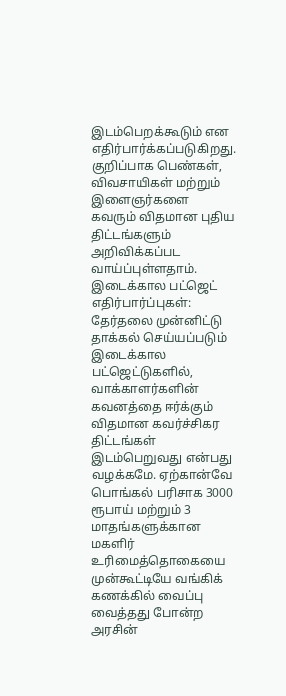இடம்பெறக்கூடும் என எதிர்பார்க்கப்படுகிறது. குறிப்பாக பெண்கள், விவசாயிகள் மற்றும் இளைஞர்களை கவரும் விதமான புதிய திட்டங்களும் அறிவிக்கப்பட வாய்ப்புள்ளதாம்.
இடைக்கால பட்ஜெட் எதிர்பார்ப்புகள்:
தேர்தலை முன்னிட்டு தாக்கல் செய்யப்படும் இடைக்கால பட்ஜெட்டுகளில், வாக்காளர்களின் கவனத்தை ஈர்க்கும் விதமான கவர்ச்சிகர திட்டங்கள் இடம்பெறுவது என்பது வழக்கமே. ஏற்கான்வே பொங்கல் பரிசாக 3000 ரூபாய் மற்றும் 3 மாதங்களுக்கான மகளிர் உரிமைத்தொகையை முன்கூட்டியே வங்கிக் கணக்கில் வைப்பு வைத்தது போன்ற அரசின்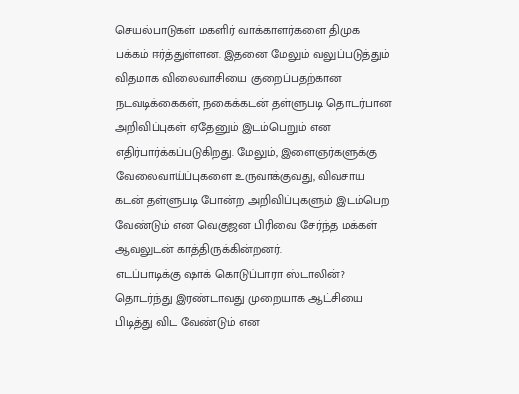செயல்பாடுகள் மகளிர் வாக்காளர்களை திமுக பக்கம் ஈர்த்துள்ளன. இதனை மேலும் வலுப்படுத்தும் விதமாக விலைவாசியை குறைப்பதற்கான நடவடிக்கைகள், நகைக்கடன் தள்ளுபடி தொடர்பான அறிவிப்புகள் ஏதேனும் இடம்பெறும் என எதிர்பார்க்கப்படுகிறது. மேலும், இளைஞர்களுக்கு வேலைவாய்ப்புகளை உருவாக்குவது, விவசாய கடன் தள்ளுபடி போன்ற அறிவிப்புகளும் இடம்பெற வேண்டும் என வெகுஜன பிரிவை சேர்ந்த மக்கள் ஆவலுடன் காத்திருக்கின்றனர்.
எடப்பாடிக்கு ஷாக் கொடுப்பாரா ஸ்டாலின்?
தொடர்ந்து இரண்டாவது முறையாக ஆட்சியை பிடித்து விட வேண்டும் என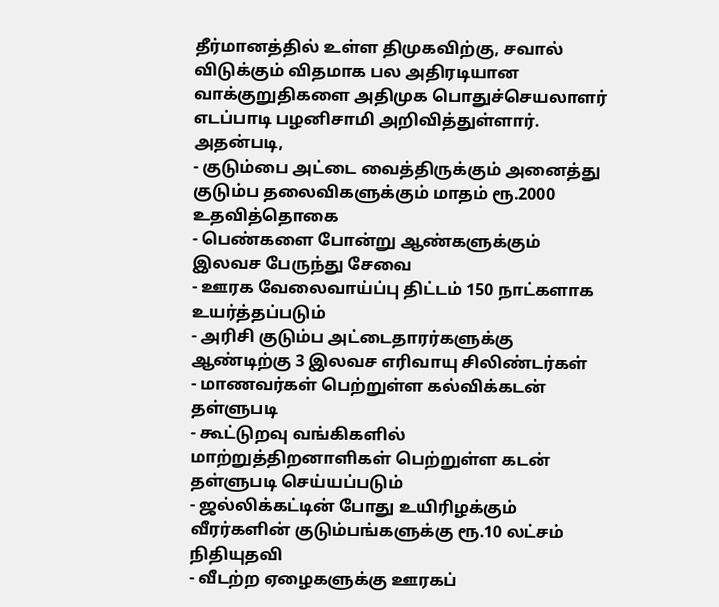தீர்மானத்தில் உள்ள திமுகவிற்கு, சவால் விடுக்கும் விதமாக பல அதிரடியான வாக்குறுதிகளை அதிமுக பொதுச்செயலாளர் எடப்பாடி பழனிசாமி அறிவித்துள்ளார். அதன்படி,
- குடும்பை அட்டை வைத்திருக்கும் அனைத்து குடும்ப தலைவிகளுக்கும் மாதம் ரூ.2000 உதவித்தொகை
- பெண்களை போன்று ஆண்களுக்கும் இலவச பேருந்து சேவை
- ஊரக வேலைவாய்ப்பு திட்டம் 150 நாட்களாக உயர்த்தப்படும்
- அரிசி குடும்ப அட்டைதாரர்களுக்கு ஆண்டிற்கு 3 இலவச எரிவாயு சிலிண்டர்கள்
- மாணவர்கள் பெற்றுள்ள கல்விக்கடன் தள்ளுபடி
- கூட்டுறவு வங்கிகளில் மாற்றுத்திறனாளிகள் பெற்றுள்ள கடன் தள்ளுபடி செய்யப்படும்
- ஜல்லிக்கட்டின் போது உயிரிழக்கும் வீரர்களின் குடும்பங்களுக்கு ரூ.10 லட்சம் நிதியுதவி
- வீடற்ற ஏழைகளுக்கு ஊரகப்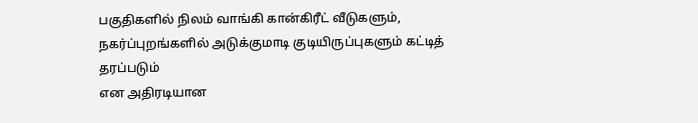பகுதிகளில் நிலம் வாங்கி கான்கிரீட் வீடுகளும், நகர்ப்புறங்களில் அடுக்குமாடி குடியிருப்புகளும் கட்டித் தரப்படும்
என அதிரடியான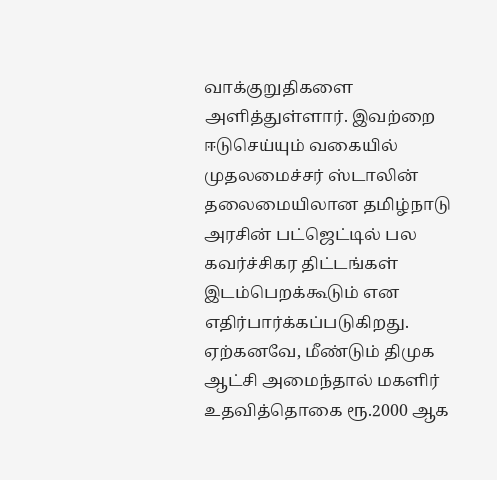வாக்குறுதிகளை அளித்துள்ளார். இவற்றை ஈடுசெய்யும் வகையில் முதலமைச்சர் ஸ்டாலின் தலைமையிலான தமிழ்நாடு அரசின் பட்ஜெட்டில் பல கவர்ச்சிகர திட்டங்கள் இடம்பெறக்கூடும் என எதிர்பார்க்கப்படுகிறது. ஏற்கனவே, மீண்டும் திமுக ஆட்சி அமைந்தால் மகளிர் உதவித்தொகை ரூ.2000 ஆக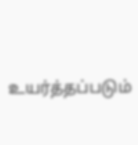உயர்த்தப்படும்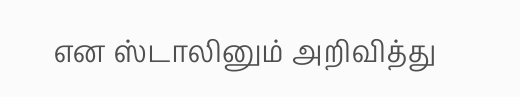என ஸ்டாலினும் அறிவித்து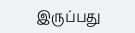இருப்பது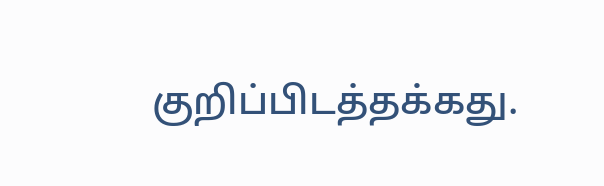குறிப்பிடத்தக்கது.